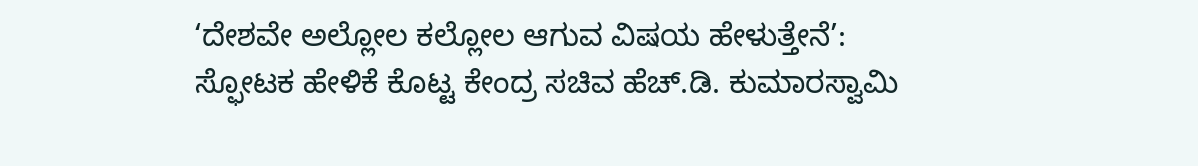‘ದೇಶವೇ ಅಲ್ಲೋಲ ಕಲ್ಲೋಲ ಆಗುವ ವಿಷಯ ಹೇಳುತ್ತೇನೆ’: ಸ್ಫೋಟಕ ಹೇಳಿಕೆ ಕೊಟ್ಟ ಕೇಂದ್ರ ಸಚಿವ ಹೆಚ್.ಡಿ. ಕುಮಾರಸ್ವಾಮಿ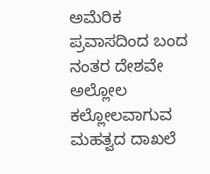ಅಮೆರಿಕ ಪ್ರವಾಸದಿಂದ ಬಂದ ನಂತರ ದೇಶವೇ ಅಲ್ಲೋಲ ಕಲ್ಲೋಲವಾಗುವ ಮಹತ್ವದ ದಾಖಲೆ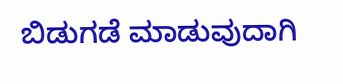ಬಿಡುಗಡೆ ಮಾಡುವುದಾಗಿ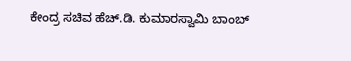ಕೇಂದ್ರ ಸಚಿವ ಹೆಚ್.ಡಿ. ಕುಮಾರಸ್ವಾಮಿ ಬಾಂಬ್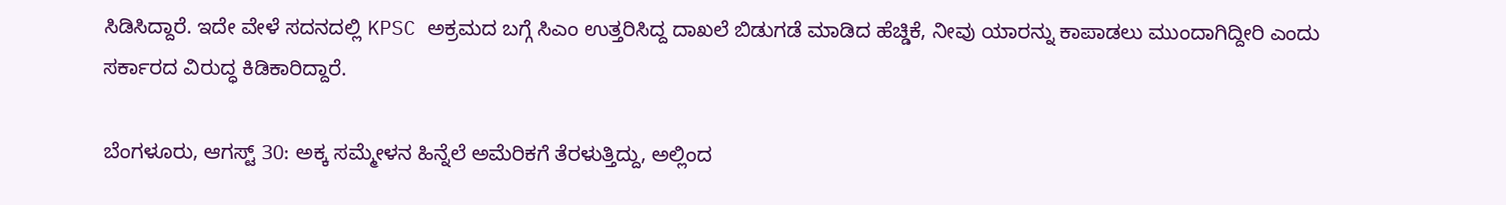ಸಿಡಿಸಿದ್ದಾರೆ. ಇದೇ ವೇಳೆ ಸದನದಲ್ಲಿ KPSC ಅಕ್ರಮದ ಬಗ್ಗೆ ಸಿಎಂ ಉತ್ತರಿಸಿದ್ದ ದಾಖಲೆ ಬಿಡುಗಡೆ ಮಾಡಿದ ಹೆಚ್ಡಿಕೆ, ನೀವು ಯಾರನ್ನು ಕಾಪಾಡಲು ಮುಂದಾಗಿದ್ದೀರಿ ಎಂದು ಸರ್ಕಾರದ ವಿರುದ್ಧ ಕಿಡಿಕಾರಿದ್ದಾರೆ.

ಬೆಂಗಳೂರು, ಆಗಸ್ಟ್ 30: ಅಕ್ಕ ಸಮ್ಮೇಳನ ಹಿನ್ನೆಲೆ ಅಮೆರಿಕಗೆ ತೆರಳುತ್ತಿದ್ದು, ಅಲ್ಲಿಂದ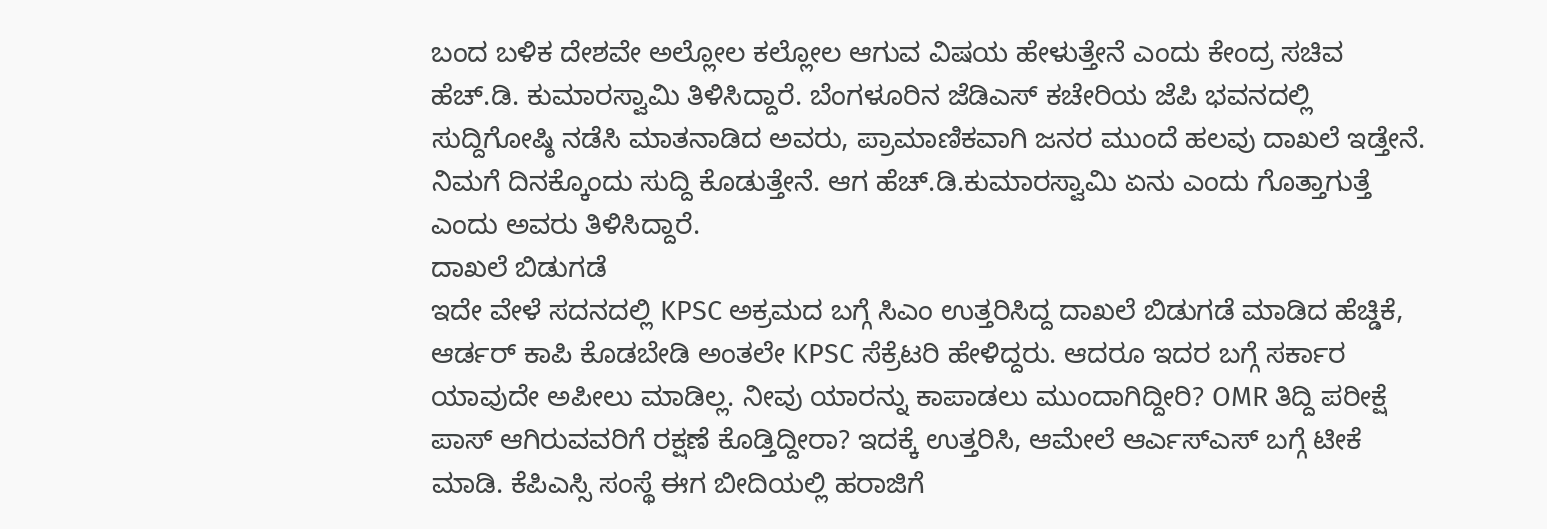ಬಂದ ಬಳಿಕ ದೇಶವೇ ಅಲ್ಲೋಲ ಕಲ್ಲೋಲ ಆಗುವ ವಿಷಯ ಹೇಳುತ್ತೇನೆ ಎಂದು ಕೇಂದ್ರ ಸಚಿವ ಹೆಚ್.ಡಿ. ಕುಮಾರಸ್ವಾಮಿ ತಿಳಿಸಿದ್ದಾರೆ. ಬೆಂಗಳೂರಿನ ಜೆಡಿಎಸ್ ಕಚೇರಿಯ ಜೆಪಿ ಭವನದಲ್ಲಿ ಸುದ್ದಿಗೋಷ್ಠಿ ನಡೆಸಿ ಮಾತನಾಡಿದ ಅವರು, ಪ್ರಾಮಾಣಿಕವಾಗಿ ಜನರ ಮುಂದೆ ಹಲವು ದಾಖಲೆ ಇಡ್ತೇನೆ. ನಿಮಗೆ ದಿನಕ್ಕೊಂದು ಸುದ್ದಿ ಕೊಡುತ್ತೇನೆ. ಆಗ ಹೆಚ್.ಡಿ.ಕುಮಾರಸ್ವಾಮಿ ಏನು ಎಂದು ಗೊತ್ತಾಗುತ್ತೆ ಎಂದು ಅವರು ತಿಳಿಸಿದ್ದಾರೆ.
ದಾಖಲೆ ಬಿಡುಗಡೆ
ಇದೇ ವೇಳೆ ಸದನದಲ್ಲಿ KPSC ಅಕ್ರಮದ ಬಗ್ಗೆ ಸಿಎಂ ಉತ್ತರಿಸಿದ್ದ ದಾಖಲೆ ಬಿಡುಗಡೆ ಮಾಡಿದ ಹೆಚ್ಡಿಕೆ, ಆರ್ಡರ್ ಕಾಪಿ ಕೊಡಬೇಡಿ ಅಂತಲೇ KPSC ಸೆಕ್ರೆಟರಿ ಹೇಳಿದ್ದರು. ಆದರೂ ಇದರ ಬಗ್ಗೆ ಸರ್ಕಾರ ಯಾವುದೇ ಅಪೀಲು ಮಾಡಿಲ್ಲ. ನೀವು ಯಾರನ್ನು ಕಾಪಾಡಲು ಮುಂದಾಗಿದ್ದೀರಿ? OMR ತಿದ್ದಿ ಪರೀಕ್ಷೆ ಪಾಸ್ ಆಗಿರುವವರಿಗೆ ರಕ್ಷಣೆ ಕೊಡ್ತಿದ್ದೀರಾ? ಇದಕ್ಕೆ ಉತ್ತರಿಸಿ, ಆಮೇಲೆ ಆರ್ಎಸ್ಎಸ್ ಬಗ್ಗೆ ಟೀಕೆ ಮಾಡಿ. ಕೆಪಿಎಸ್ಸಿ ಸಂಸ್ಥೆ ಈಗ ಬೀದಿಯಲ್ಲಿ ಹರಾಜಿಗೆ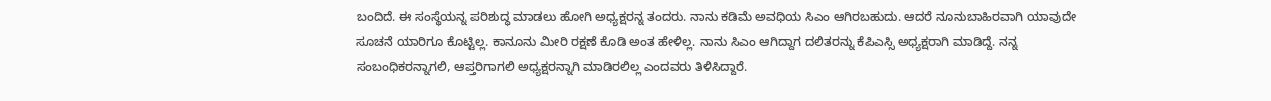ಬಂದಿದೆ. ಈ ಸಂಸ್ಥೆಯನ್ನ ಪರಿಶುದ್ಧ ಮಾಡಲು ಹೋಗಿ ಅಧ್ಯಕ್ಷರನ್ನ ತಂದರು. ನಾನು ಕಡಿಮೆ ಅವಧಿಯ ಸಿಎಂ ಆಗಿರಬಹುದು. ಆದರೆ ನೂನುಬಾಹಿರವಾಗಿ ಯಾವುದೇ ಸೂಚನೆ ಯಾರಿಗೂ ಕೊಟ್ಟಿಲ್ಲ. ಕಾನೂನು ಮೀರಿ ರಕ್ಷಣೆ ಕೊಡಿ ಅಂತ ಹೇಳಿಲ್ಲ. ನಾನು ಸಿಎಂ ಆಗಿದ್ದಾಗ ದಲಿತರನ್ನು ಕೆಪಿಎಸ್ಸಿ ಅಧ್ಯಕ್ಷರಾಗಿ ಮಾಡಿದ್ದೆ. ನನ್ನ ಸಂಬಂಧಿಕರನ್ನಾಗಲಿ, ಆಪ್ತರಿಗಾಗಲಿ ಅಧ್ಯಕ್ಷರನ್ನಾಗಿ ಮಾಡಿರಲಿಲ್ಲ ಎಂದವರು ತಿಳಿಸಿದ್ದಾರೆ.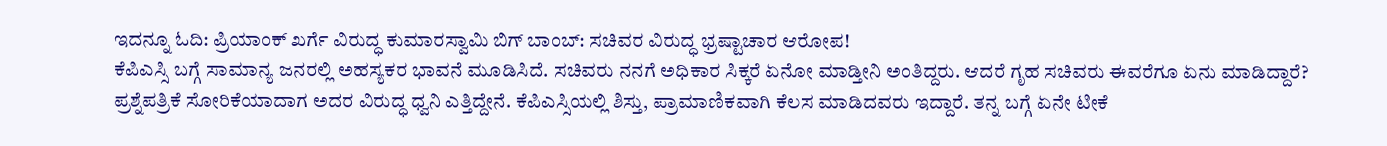ಇದನ್ನೂ ಓದಿ: ಪ್ರಿಯಾಂಕ್ ಖರ್ಗೆ ವಿರುದ್ಧ ಕುಮಾರಸ್ವಾಮಿ ಬಿಗ್ ಬಾಂಬ್: ಸಚಿವರ ವಿರುದ್ಧ ಭ್ರಷ್ಟಾಚಾರ ಆರೋಪ!
ಕೆಪಿಎಸ್ಸಿ ಬಗ್ಗೆ ಸಾಮಾನ್ಯ ಜನರಲ್ಲಿ ಅಹಸ್ಯಕರ ಭಾವನೆ ಮೂಡಿಸಿದೆ. ಸಚಿವರು ನನಗೆ ಅಧಿಕಾರ ಸಿಕ್ಕರೆ ಏನೋ ಮಾಡ್ತೀನಿ ಅಂತಿದ್ದರು. ಆದರೆ ಗೃಹ ಸಚಿವರು ಈವರೆಗೂ ಏನು ಮಾಡಿದ್ದಾರೆ? ಪ್ರಶ್ನೆಪತ್ರಿಕೆ ಸೋರಿಕೆಯಾದಾಗ ಅದರ ವಿರುದ್ಧ ಧ್ವನಿ ಎತ್ತಿದ್ದೇನೆ. ಕೆಪಿಎಸ್ಸಿಯಲ್ಲಿ ಶಿಸ್ತು, ಪ್ರಾಮಾಣಿಕವಾಗಿ ಕೆಲಸ ಮಾಡಿದವರು ಇದ್ದಾರೆ. ತನ್ನ ಬಗ್ಗೆ ಏನೇ ಟೀಕೆ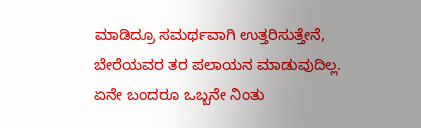ಮಾಡಿದ್ರೂ ಸಮರ್ಥವಾಗಿ ಉತ್ತರಿಸುತ್ತೇನೆ, ಬೇರೆಯವರ ತರ ಪಲಾಯನ ಮಾಡುವುದಿಲ್ಲ. ಏನೇ ಬಂದರೂ ಒಬ್ಬನೇ ನಿಂತು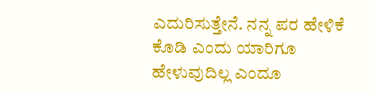ಎದುರಿಸುತ್ತೇನೆ. ನನ್ನ ಪರ ಹೇಳಿಕೆ ಕೊಡಿ ಎಂದು ಯಾರಿಗೂ ಹೇಳುವುದಿಲ್ಲ ಎಂದೂ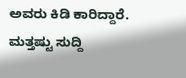ಅವರು ಕಿಡಿ ಕಾರಿದ್ದಾರೆ.
ಮತ್ತಷ್ಟು ಸುದ್ದಿ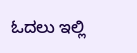ಓದಲು ಇಲ್ಲಿ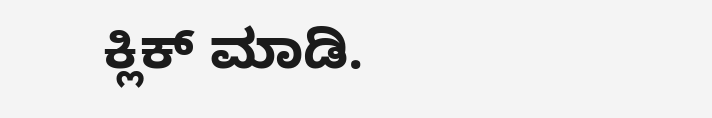ಕ್ಲಿಕ್ ಮಾಡಿ.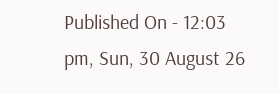Published On - 12:03 pm, Sun, 30 August 26